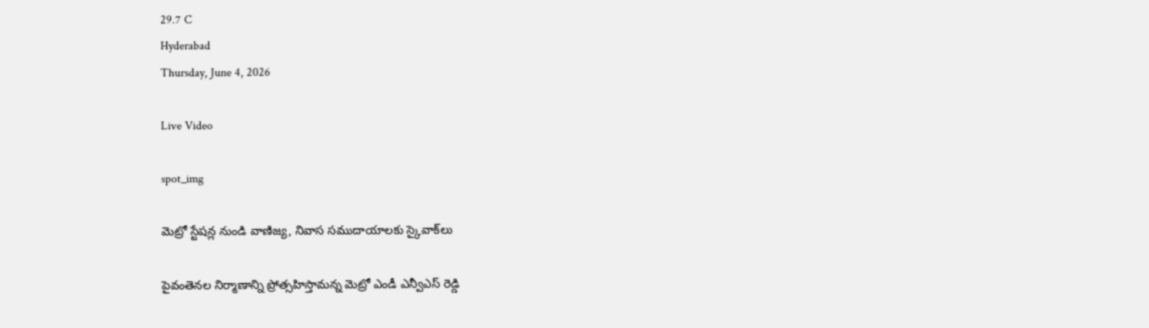29.7 C
Hyderabad
Thursday, June 4, 2026

Live Video

spot_img

మెట్రో స్టేషన్ల నుండి వాణిజ్య, నివాస సముదాయాలకు స్కైవాక్‌లు

పైవంతెనల నిర్మాణాన్ని ప్రోత్సహిస్తామన్న మెట్రో ఎండీ ఎన్వీఎస్ రెడ్డి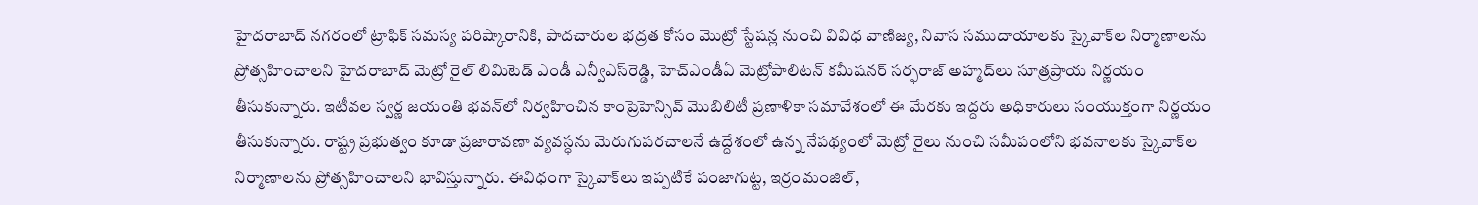హైదరాబాద్‌ నగరంలో ట్రాఫిక్‌ సమస్య పరిష్కారానికి, పాదచారుల భద్రత కోసం మొట్రో స్టేషన్ల నుంచి వివిధ వాణిజ్య, నివాస సముదాయాలకు స్కైవాక్‌ల నిర్మాణాలను ప్రోత్సహించాలని హైదరాబాద్‌ మెట్రో రైల్‌ లిమిటెడ్‌ ఎండీ ఎన్వీఎస్‌రెడ్డి, హెచ్ఎండీఏ మెట్రోపాలిటన్ కమీషనర్ సర్ఫరాజ్ అహ్మద్‌లు సూత్రప్రాయ నిర్ణయం తీసుకున్నారు. ఇటీవల స్వర్ణ జయంతి భవన్‌లో నిర్వహించిన కాంప్రెహెన్సివ్‌ మొబిలిటీ ప్రణాళికా సమావేశంలో ఈ మేరకు ఇద్దరు అధికారులు సంయుక్తంగా నిర్ణయం తీసుకున్నారు. రాష్ట్ర ప్రభుత్వం కూడా ప్రజారావణా వ్యవస్ధను మెరుగుపరచాలనే ఉద్దేశంలో ఉన్న నేపథ్యంలో మెట్రో రైలు నుంచి సమీపంలోని భవనాలకు స్కైవాక్‌ల నిర్మాణాలను ప్రోత్సహించాలని భావిస్తున్నారు. ఈవిధంగా స్కైవాక్‌లు ఇప్పటికే పంజాగుట్ట, ఇర్రంమంజిల్‌,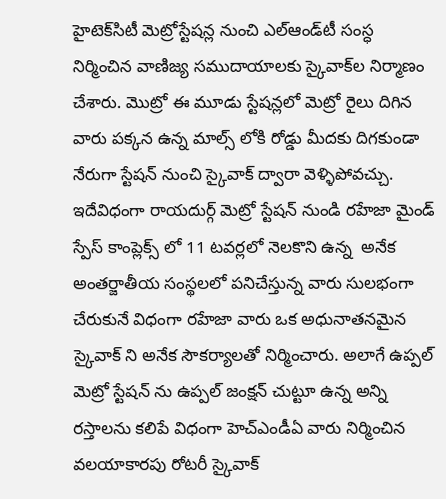హైటెక్‌సిటీ మెట్రోస్టేషన్ల నుంచి ఎల్‌ఆండ్‌టీ సంస్ధ నిర్మించిన వాణిజ్య సముదాయాలకు స్కైవాక్‌ల నిర్మాణం చేశారు. మొట్రో ఈ మూడు స్టేషన్లలో మెట్రో రైలు దిగిన వారు పక్కన ఉన్న మాల్స్‌ లోకి రోడ్డు మీదకు దిగకుండా నేరుగా స్టేషన్‌ నుంచి స్కైవాక్‌ ద్వారా వెళ్ళిపోవచ్చు. ఇదేవిధంగా రాయదుర్గ్ మెట్రో స్టేషన్ నుండి రహేజా మైండ్ స్పేస్ కాంప్లెక్స్ లో 11 టవర్లలో నెలకొని ఉన్న  అనేక అంతర్జాతీయ సంస్థలలో పనిచేస్తున్న వారు సులభంగా చేరుకునే విధంగా రహేజా వారు ఒక అధునాతనమైన  స్కైవాక్ ని అనేక సౌకర్యాలతో నిర్మించారు. అలాగే ఉప్పల్ మెట్రో స్టేషన్ ను ఉప్పల్ జంక్షన్ చుట్టూ ఉన్న అన్ని రస్తాలను కలిపే విధంగా హెచ్ఎండీఏ వారు నిర్మించిన వలయాకారపు రోటరీ స్కైవాక్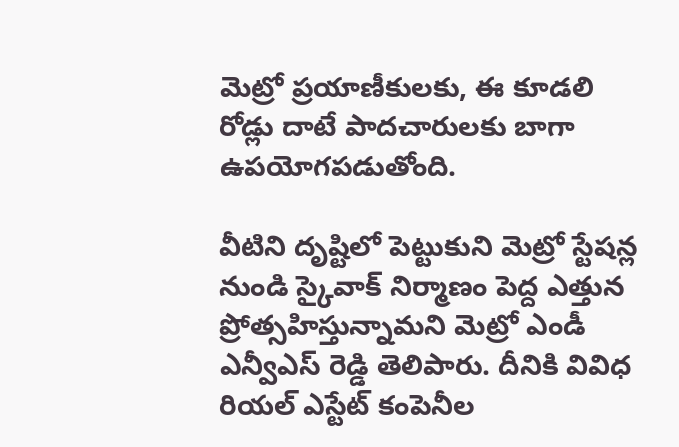మెట్రో ప్రయాణీకులకు, ఈ కూడలి రోడ్లు దాటే పాదచారులకు బాగా ఉపయోగపడుతోంది.

వీటిని దృష్టిలో పెట్టుకుని మెట్రో స్టేషన్ల నుండి స్కైవాక్ నిర్మాణం పెద్ద ఎత్తున ప్రోత్సహిస్తున్నామని మెట్రో ఎండీ ఎన్వీఎస్ రెడ్డి తెలిపారు. దీనికి వివిధ రియల్ ఎస్టేట్ కంపెనీల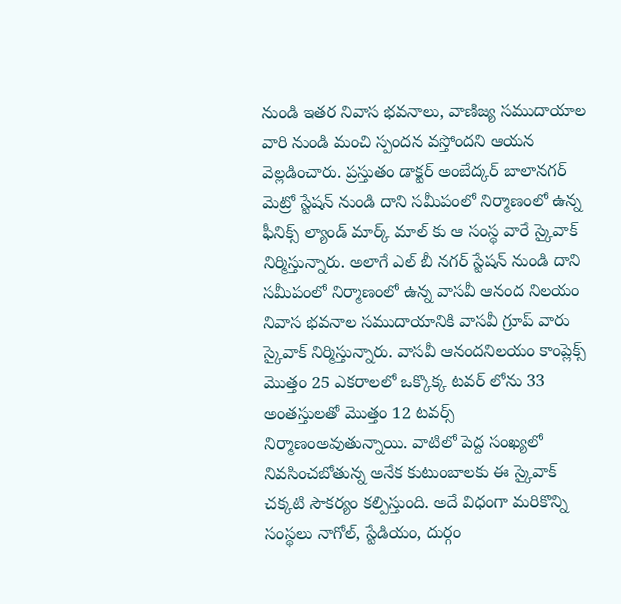నుండి ఇతర నివాస భవనాలు, వాణిజ్య సముదాయాల వారి నుండి మంచి స్పందన వస్తోందని ఆయన వెల్లడించారు. ప్రస్తుతం డాక్టర్ అంబేద్కర్ బాలానగర్ మెట్రో స్టేషన్ నుండి దాని సమీపంలో నిర్మాణంలో ఉన్న ఫీనిక్స్ ల్యాండ్ మార్క్ మాల్ కు ఆ సంస్థ వారే స్కైవాక్ నిర్మిస్తున్నారు. అలాగే ఎల్ బీ నగర్ స్టేషన్ నుండి దాని సమీపంలో నిర్మాణంలో ఉన్న వాసవీ ఆనంద నిలయం నివాస భవనాల సముదాయానికి వాసవీ గ్రూప్ వారు స్కైవాక్ నిర్మిస్తున్నారు. వాసవీ ఆనందనిలయం కాంప్లెక్స్ మొత్తం 25 ఎకరాలలో ఒక్కొక్క టవర్ లోను 33 అంతస్తులతో మొత్తం 12 టవర్స్ నిర్మాణంఅవుతున్నాయి. వాటిలో పెద్ద సంఖ్యలో నివసించబోతున్న అనేక కుటుంబాలకు ఈ స్కైవాక్ చక్కటి సౌకర్యం కల్పిస్తుంది. అదే విధంగా మరికొన్ని సంస్థలు నాగోల్, స్టేడియం, దుర్గం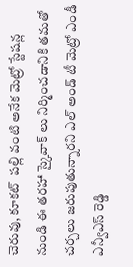చెరువు, కూకట్  పల్లి వంటి అనేక మెట్రో స్టేషన్ల నుండి ఈ తరహా స్కైవాక్ లు నిర్మించడానికి తమతో చర్చలు జరుపుతున్నారని ఎల్ అండ్ టీ మెట్రో ఎండీ ఎన్వీఎస్‌ రెడ్డి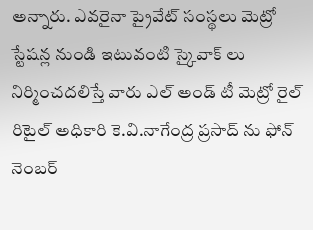అన్నారు. ఎవరైనా ప్రైవేట్ సంస్థలు మెట్రో స్టేషన్ల నుండి ఇటువంటి స్కైవాక్ లు నిర్మించదలిస్తే వారు ఎల్ అండ్ టీ మెట్రో రైల్ రిటైల్ అధికారి కె.వి.నాగేంద్ర ప్రసాద్ ను ఫోన్ నెంబర్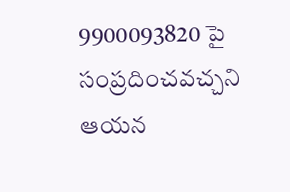9900093820 పై సంప్రదించవచ్చని ఆయన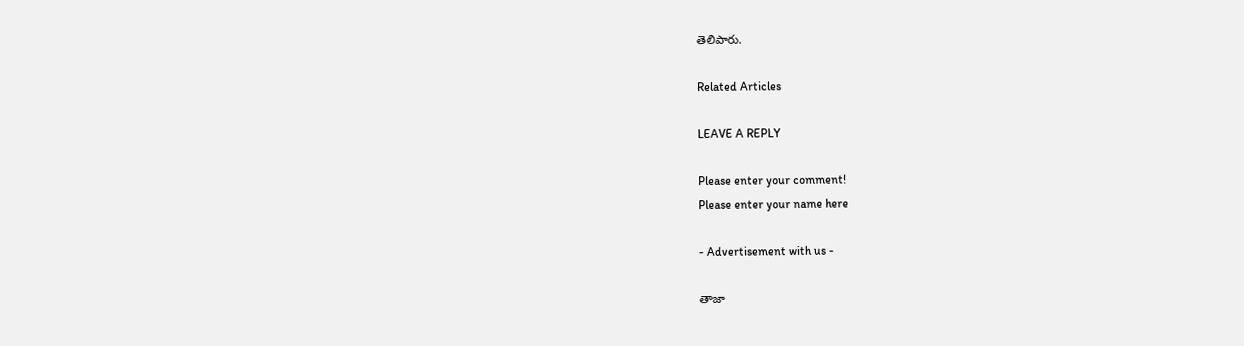తెలిపారు.

Related Articles

LEAVE A REPLY

Please enter your comment!
Please enter your name here

- Advertisement with us -

తాజా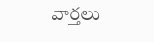వార్తలు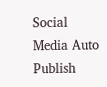Social Media Auto Publish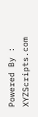Powered By : XYZScripts.com